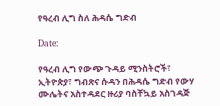የዓረብ ሊግ ስለ ሕዳሴ ግድብ

Date:

የዓረብ ሊግ የውጭ ጉዳይ ሚንስትሮች፣ ኢትዮጵያ፣ ግብጽና ሱዳን በሕዳሴ ግድብ የውሃ ሙሌትና አስተዳደር ዙሪያ ባስቸኳይ አስገዳጅ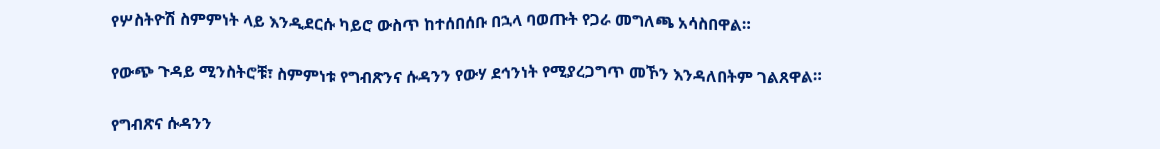የሦስትዮሽ ስምምነት ላይ እንዲደርሱ ካይሮ ውስጥ ከተሰበሰቡ በኋላ ባወጡት የጋራ መግለጫ አሳስበዋል።

የውጭ ጉዳይ ሚንስትሮቹ፣ ስምምነቱ የግብጽንና ሱዳንን የውሃ ደኅንነት የሚያረጋግጥ መኾን እንዳለበትም ገልጸዋል።

የግብጽና ሱዳንን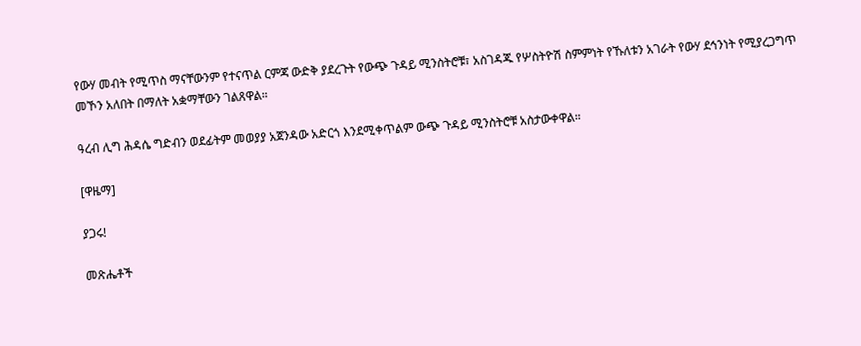የውሃ መብት የሚጥስ ማናቸውንም የተናጥል ርምጃ ውድቅ ያደረጉት የውጭ ጉዳይ ሚንስትሮቹ፣ አስገዳጁ የሦስትዮሽ ስምምነት የኹለቱን አገራት የውሃ ደኅንነት የሚያረጋግጥ መኾን አለበት በማለት አቋማቸውን ገልጸዋል።

ዓረብ ሊግ ሕዳሴ ግድብን ወደፊትም መወያያ አጀንዳው አድርጎ እንደሚቀጥልም ውጭ ጉዳይ ሚንስትሮቹ አስታውቀዋል።

[ዋዜማ]

ያጋሩ!

መጽሔቶች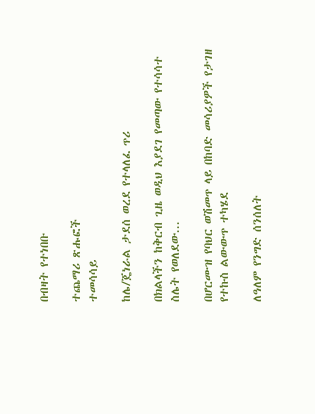በብዛት የተነበቡ

ተጨማሪ ጽሑፎች
ተመሳሳይ

ከሌ/ጄነራል ታደሰ ወረደ የተላለፈ ጥሪ

በክልላችን ከቅርብ ጊዜ ወዲህ እያደገ የመጣው የተሳሳተ ስሌት የወለደው...

በሆርሙዝ የባህር ወሽመጥ ላይ በከባድ መሳሪያዎች የታገዘ  የተኩስ ልውውጥ ተካሄደ

ለዓለም የንግድ ሰንሰለት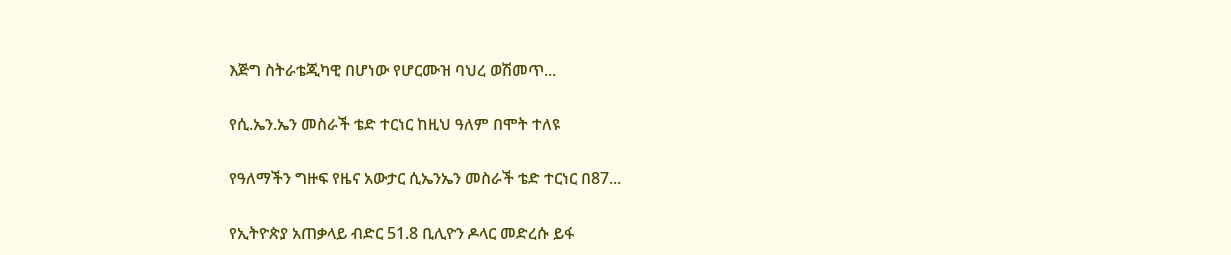እጅግ ስትራቴጂካዊ በሆነው የሆርሙዝ ባህረ ወሽመጥ...

የሲ.ኤን.ኤን መስራች ቴድ ተርነር ከዚህ ዓለም በሞት ተለዩ

የዓለማችን ግዙፍ የዜና አውታር ሲኤንኤን መስራች ቴድ ተርነር በ87...

የኢትዮጵያ አጠቃላይ ብድር 51.8 ቢሊዮን ዶላር መድረሱ ይፋ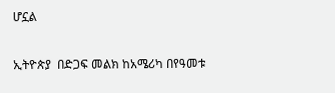ሆኗል

ኢትዮጵያ  በድጋፍ መልክ ከአሜሪካ በየዓመቱ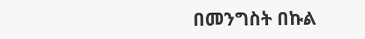በመንግስት በኩል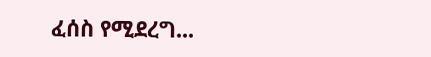ፈሰስ የሚደረግ...